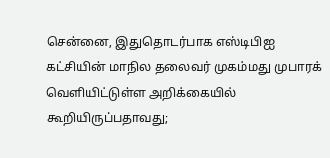சென்னை, இதுதொடர்பாக எஸ்டிபிஐ கட்சியின் மாநில தலைவர் முகம்மது முபாரக் வெளியிட்டுள்ள அறிக்கையில் கூறியிருப்பதாவது;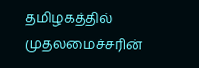தமிழகத்தில் முதலமைச்சரின்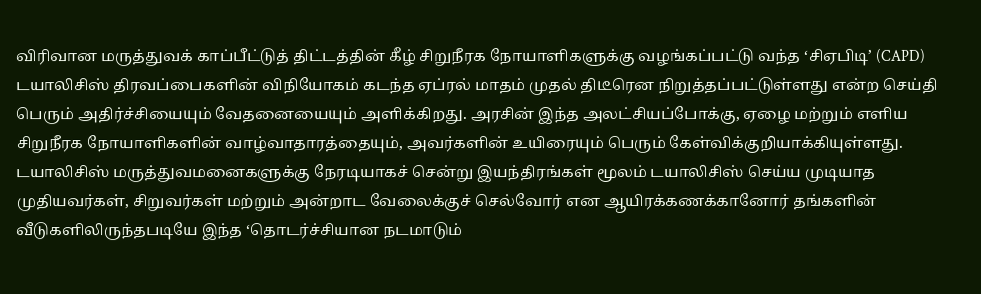விரிவான மருத்துவக் காப்பீட்டுத் திட்டத்தின் கீழ் சிறுநீரக நோயாளிகளுக்கு வழங்கப்பட்டு வந்த ‘சிஏபிடி’ (CAPD) டயாலிசிஸ் திரவப்பைகளின் விநியோகம் கடந்த ஏப்ரல் மாதம் முதல் திடீரென நிறுத்தப்பட்டுள்ளது என்ற செய்தி பெரும் அதிர்ச்சியையும் வேதனையையும் அளிக்கிறது. அரசின் இந்த அலட்சியப்போக்கு, ஏழை மற்றும் எளிய சிறுநீரக நோயாளிகளின் வாழ்வாதாரத்தையும், அவர்களின் உயிரையும் பெரும் கேள்விக்குறியாக்கியுள்ளது. டயாலிசிஸ் மருத்துவமனைகளுக்கு நேரடியாகச் சென்று இயந்திரங்கள் மூலம் டயாலிசிஸ் செய்ய முடியாத முதியவர்கள், சிறுவர்கள் மற்றும் அன்றாட வேலைக்குச் செல்வோர் என ஆயிரக்கணக்கானோர் தங்களின் வீடுகளிலிருந்தபடியே இந்த ‘தொடர்ச்சியான நடமாடும்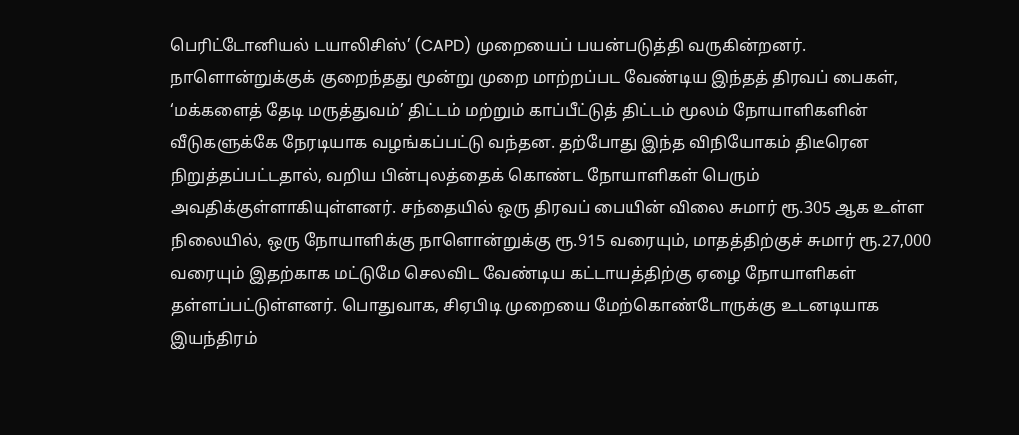பெரிட்டோனியல் டயாலிசிஸ்’ (CAPD) முறையைப் பயன்படுத்தி வருகின்றனர். நாளொன்றுக்குக் குறைந்தது மூன்று முறை மாற்றப்பட வேண்டிய இந்தத் திரவப் பைகள், ‘மக்களைத் தேடி மருத்துவம்’ திட்டம் மற்றும் காப்பீட்டுத் திட்டம் மூலம் நோயாளிகளின் வீடுகளுக்கே நேரடியாக வழங்கப்பட்டு வந்தன. தற்போது இந்த விநியோகம் திடீரென நிறுத்தப்பட்டதால், வறிய பின்புலத்தைக் கொண்ட நோயாளிகள் பெரும் அவதிக்குள்ளாகியுள்ளனர். சந்தையில் ஒரு திரவப் பையின் விலை சுமார் ரூ.305 ஆக உள்ள நிலையில், ஒரு நோயாளிக்கு நாளொன்றுக்கு ரூ.915 வரையும், மாதத்திற்குச் சுமார் ரூ.27,000 வரையும் இதற்காக மட்டுமே செலவிட வேண்டிய கட்டாயத்திற்கு ஏழை நோயாளிகள் தள்ளப்பட்டுள்ளனர். பொதுவாக, சிஏபிடி முறையை மேற்கொண்டோருக்கு உடனடியாக இயந்திரம்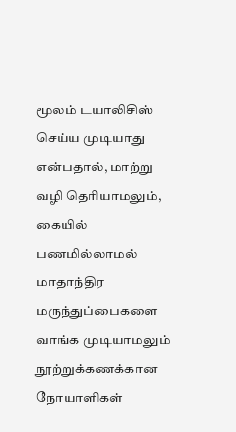மூலம் டயாலிசிஸ் செய்ய முடியாது என்பதால், மாற்று வழி தெரியாமலும், கையில் பணமில்லாமல் மாதாந்திர மருந்துப்பைகளை வாங்க முடியாமலும் நூற்றுக்கணக்கான நோயாளிகள்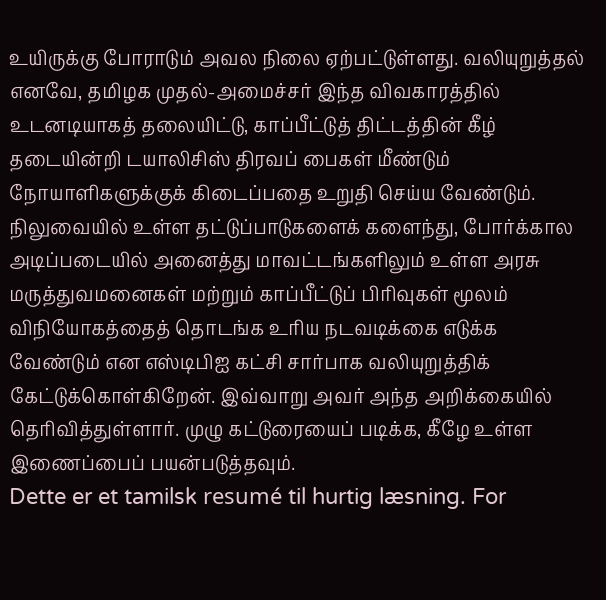உயிருக்கு போராடும் அவல நிலை ஏற்பட்டுள்ளது. வலியுறுத்தல் எனவே, தமிழக முதல்-அமைச்சர் இந்த விவகாரத்தில் உடனடியாகத் தலையிட்டு, காப்பீட்டுத் திட்டத்தின் கீழ் தடையின்றி டயாலிசிஸ் திரவப் பைகள் மீண்டும் நோயாளிகளுக்குக் கிடைப்பதை உறுதி செய்ய வேண்டும். நிலுவையில் உள்ள தட்டுப்பாடுகளைக் களைந்து, போர்க்கால அடிப்படையில் அனைத்து மாவட்டங்களிலும் உள்ள அரசு மருத்துவமனைகள் மற்றும் காப்பீட்டுப் பிரிவுகள் மூலம் விநியோகத்தைத் தொடங்க உரிய நடவடிக்கை எடுக்க வேண்டும் என எஸ்டிபிஐ கட்சி சார்பாக வலியுறுத்திக் கேட்டுக்கொள்கிறேன். இவ்வாறு அவர் அந்த அறிக்கையில் தெரிவித்துள்ளார். முழு கட்டுரையைப் படிக்க, கீழே உள்ள இணைப்பைப் பயன்படுத்தவும்.
Dette er et tamilsk resumé til hurtig læsning. For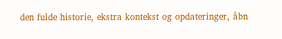den fulde historie, ekstra kontekst og opdateringer, åbn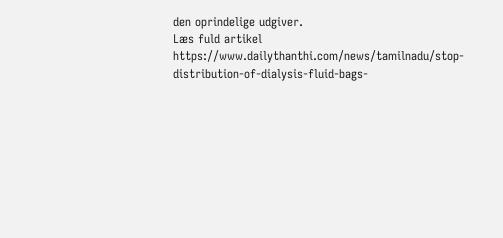den oprindelige udgiver.
Læs fuld artikel
https://www.dailythanthi.com/news/tamilnadu/stop-distribution-of-dialysis-fluid-bags-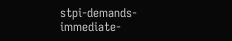stpi-demands-immediate-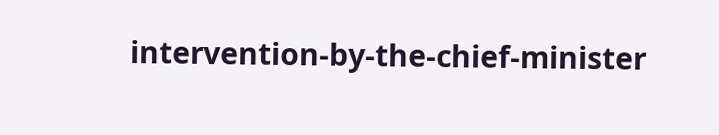intervention-by-the-chief-minister